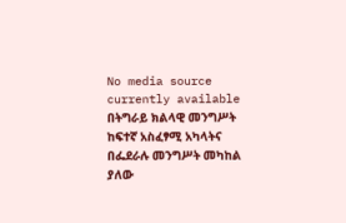No media source currently available
በትግራይ ክልላዊ መንግሥት ከፍተኛ አስፈፃሚ አካላትና በፌደራሉ መንግሥት መካከል ያለው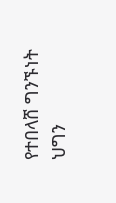የተበላሸ ግንኙነት ህግን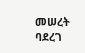መሠረት ባደረገ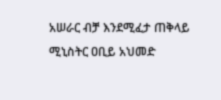አሠራር ብቻ እንደሚፈታ ጠቅላይ ሚኒስትር ዐቢይ አህመድ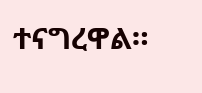ተናግረዋል።